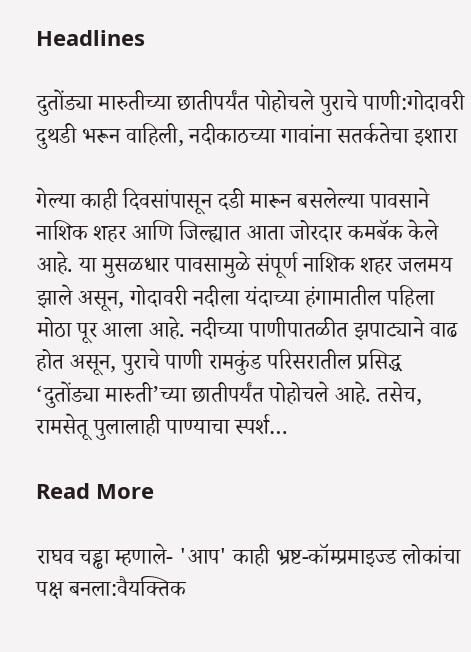Headlines

दुतोंड्या मारुतीच्या छातीपर्यंत पोहोचले पुराचे पाणी:गोदावरी दुथडी भरून वाहिली, नदीकाठच्या गावांना सतर्कतेचा इशारा

गेल्या काही दिवसांपासून दडी मारून बसलेल्या पावसाने नाशिक शहर आणि जिल्ह्यात आता जोरदार कमबॅक केले आहे. या मुसळधार पावसामुळे संपूर्ण नाशिक शहर जलमय झाले असून, गोदावरी नदीला यंदाच्या हंगामातील पहिला मोठा पूर आला आहे. नदीच्या पाणीपातळीत झपाट्याने वाढ होत असून, पुराचे पाणी रामकुंड परिसरातील प्रसिद्ध ‘दुतोंड्या मारुती’च्या छातीपर्यंत पोहोचले आहे. तसेच, रामसेतू पुलालाही पाण्याचा स्पर्श…

Read More

राघव चड्ढा म्हणाले- 'आप' काही भ्रष्ट-कॉम्प्रमाइज्ड लोकांचा पक्ष बनला:वैयक्तिक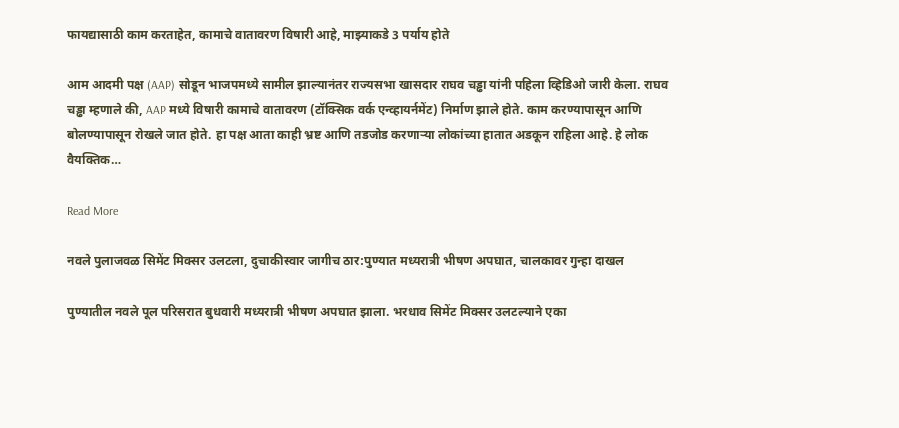फायद्यासाठी काम करताहेत, कामाचे वातावरण विषारी आहे, माझ्याकडे 3 पर्याय होते

आम आदमी पक्ष (AAP) सोडून भाजपमध्ये सामील झाल्यानंतर राज्यसभा खासदार राघव चड्ढा यांनी पहिला व्हिडिओ जारी केला. राघव चड्ढा म्हणाले की, AAP मध्ये विषारी कामाचे वातावरण (टॉक्सिक वर्क एन्व्हायर्नमेंट) निर्माण झाले होते. काम करण्यापासून आणि बोलण्यापासून रोखले जात होते. हा पक्ष आता काही भ्रष्ट आणि तडजोड करणाऱ्या लोकांच्या हातात अडकून राहिला आहे. हे लोक वैयक्तिक…

Read More

नवले पुलाजवळ सिमेंट मिक्सर उलटला, दुचाकीस्वार जागीच ठार:पुण्यात मध्यरात्री भीषण अपघात, चालकावर गुन्हा दाखल

पुण्यातील नवले पूल परिसरात बुधवारी मध्यरात्री भीषण अपघात झाला. भरधाव सिमेंट मिक्सर उलटल्याने एका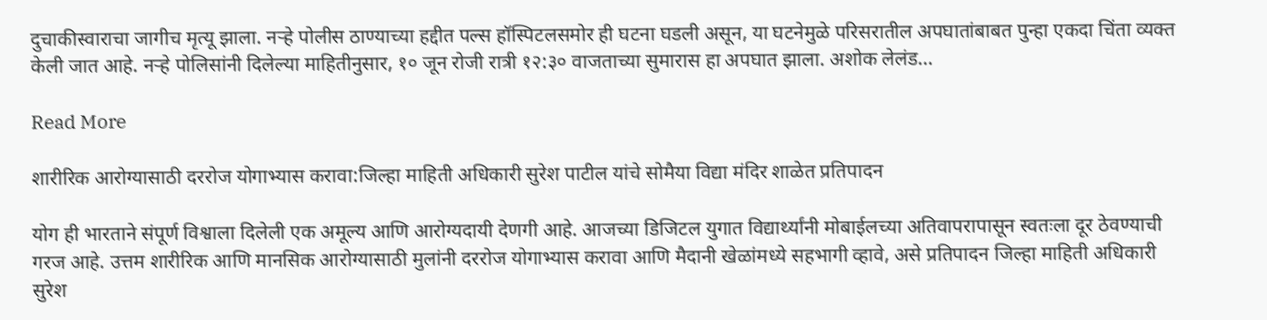दुचाकीस्वाराचा जागीच मृत्यू झाला. नऱ्हे पोलीस ठाण्याच्या हद्दीत पल्स हॉस्पिटलसमोर ही घटना घडली असून, या घटनेमुळे परिसरातील अपघातांबाबत पुन्हा एकदा चिंता व्यक्त केली जात आहे. नऱ्हे पोलिसांनी दिलेल्या माहितीनुसार, १० जून रोजी रात्री १२:३० वाजताच्या सुमारास हा अपघात झाला. अशोक लेलंड…

Read More

शारीरिक आरोग्यासाठी दररोज योगाभ्यास करावा:जिल्हा माहिती अधिकारी सुरेश पाटील यांचे सोमैया विद्या मंदिर शाळेत प्रतिपादन

योग ही भारताने संपूर्ण विश्वाला दिलेली एक अमूल्य आणि आरोग्यदायी देणगी आहे. आजच्या डिजिटल युगात विद्यार्थ्यांनी मोबाईलच्या अतिवापरापासून स्वतःला दूर ठेवण्याची गरज आहे. उत्तम शारीरिक आणि मानसिक आरोग्यासाठी मुलांनी दररोज योगाभ्यास करावा आणि मैदानी खेळांमध्ये सहभागी व्हावे, असे प्रतिपादन जिल्हा माहिती अधिकारी सुरेश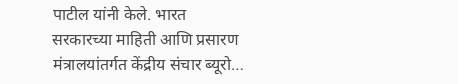पाटील यांनी केले. भारत सरकारच्या माहिती आणि प्रसारण मंत्रालयांतर्गत केंद्रीय संचार ब्यूरो…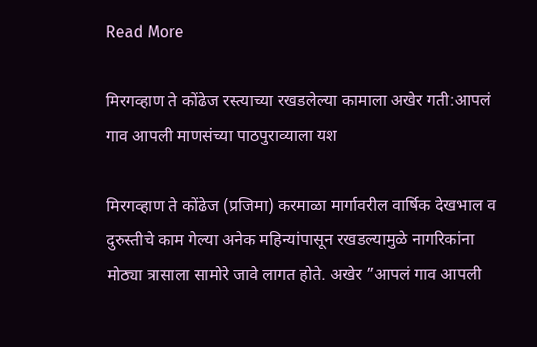Read More

मिरगव्हाण ते कोंढेज रस्त्याच्या रखडलेल्या कामाला अखेर गती:आपलं गाव आपली माणसंच्या पाठपुराव्याला यश

मिरगव्हाण ते कोंढेज (प्रजिमा) करमाळा मार्गावरील वार्षिक देखभाल व दुरुस्तीचे काम गेल्या अनेक महिन्यांपासून रखडल्यामुळे नागरिकांना मोठ्या त्रासाला सामोरे जावे लागत होते. अखेर ”आपलं गाव आपली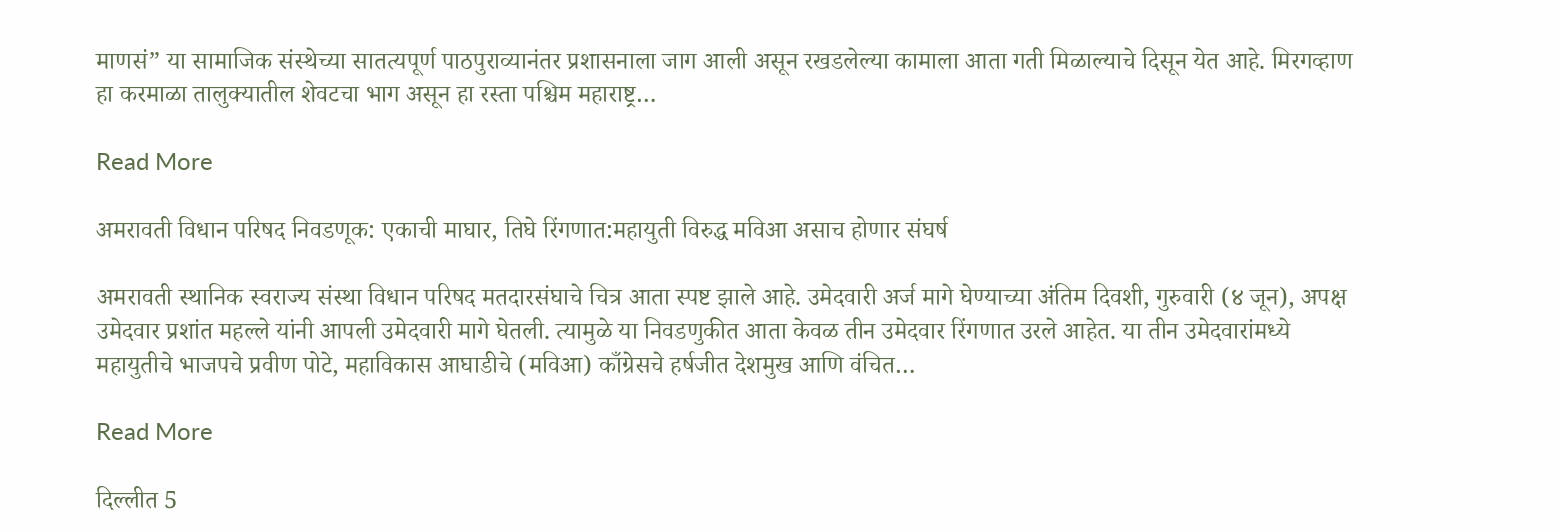माणसं” या सामाजिक संस्थेच्या सातत्यपूर्ण पाठपुराव्यानंतर प्रशासनाला जाग आली असून रखडलेल्या कामाला आता गती मिळाल्याचे दिसून येत आहे. मिरगव्हाण हा करमाळा तालुक्यातील शेवटचा भाग असून हा रस्ता पश्चिम महाराष्ट्र…

Read More

अमरावती विधान परिषद निवडणूक: एकाची माघार, तिघे रिंगणात:महायुती विरुद्ध मविआ असाच होणार संघर्ष

अमरावती स्थानिक स्वराज्य संस्था विधान परिषद मतदारसंघाचे चित्र आता स्पष्ट झाले आहे. उमेदवारी अर्ज मागे घेण्याच्या अंतिम दिवशी, गुरुवारी (४ जून), अपक्ष उमेदवार प्रशांत महल्ले यांनी आपली उमेदवारी मागे घेतली. त्यामुळे या निवडणुकीत आता केवळ तीन उमेदवार रिंगणात उरले आहेत. या तीन उमेदवारांमध्ये महायुतीचे भाजपचे प्रवीण पोटे, महाविकास आघाडीचे (मविआ) काँग्रेसचे हर्षजीत देशमुख आणि वंचित…

Read More

दिल्लीत 5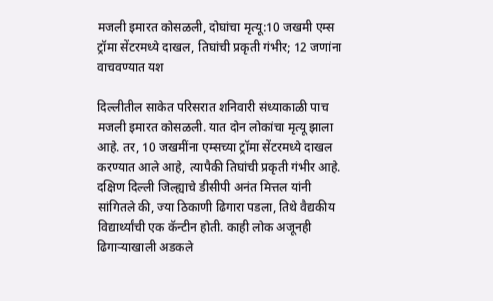मजली इमारत कोसळली, दोघांचा मृत्यू:10 जखमी एम्स ट्रॉमा सेंटरमध्ये दाखल, तिघांची प्रकृती गंभीर; 12 जणांना वाचवण्यात यश

दिल्लीतील साकेत परिसरात शनिवारी संध्याकाळी पाच मजली इमारत कोसळली. यात दोन लोकांचा मृत्यू झाला आहे. तर, 10 जखमींना एम्सच्या ट्रॉमा सेंटरमध्ये दाखल करण्यात आले आहे, त्यापैकी तिघांची प्रकृती गंभीर आहे. दक्षिण दिल्ली जिल्ह्याचे डीसीपी अनंत मित्तल यांनी सांगितले की, ज्या ठिकाणी ढिगारा पडला, तिथे वैद्यकीय विद्यार्थ्यांची एक कॅन्टीन होती. काही लोक अजूनही ढिगाऱ्याखाली अडकले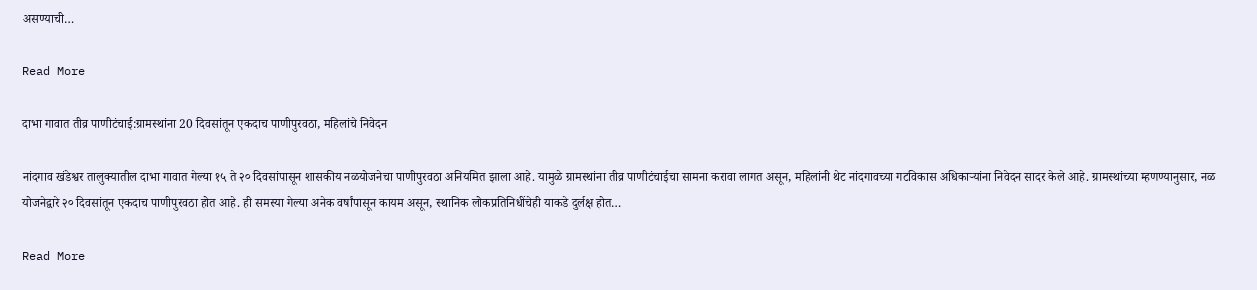असण्याची…

Read More

दाभा गावात तीव्र पाणीटंचाई:ग्रामस्थांना 20 दिवसांतून एकदाच पाणीपुरवठा, महिलांचे निवेदन

नांदगाव खंडेश्वर तालुक्यातील दाभा गावात गेल्या १५ ते २० दिवसांपासून शासकीय नळयोजनेचा पाणीपुरवठा अनियमित झाला आहे. यामुळे ग्रामस्थांना तीव्र पाणीटंचाईचा सामना करावा लागत असून, महिलांनी थेट नांदगावच्या गटविकास अधिकाऱ्यांना निवेदन सादर केले आहे. ग्रामस्थांच्या म्हणण्यानुसार, नळ योजनेद्वारे २० दिवसांतून एकदाच पाणीपुरवठा होत आहे. ही समस्या गेल्या अनेक वर्षांपासून कायम असून, स्थानिक लोकप्रतिनिधींचेही याकडे दुर्लक्ष होत…

Read More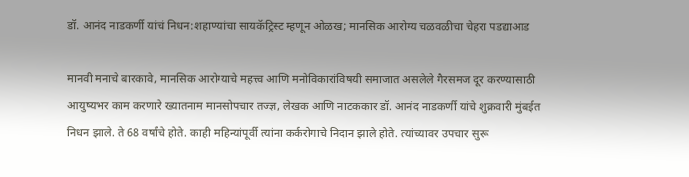डॉ. आनंद नाडकर्णी यांचं निधन:शहाण्यांचा सायकॅट्रिस्ट म्हणून ओळख; मानसिक आरोग्य चळवळीचा चेहरा पडद्याआड

मानवी मनाचे बारकावे, मानसिक आरोग्याचे महत्त्व आणि मनोविकारांविषयी समाजात असलेले गैरसमज दूर करण्यासाठी आयुष्यभर काम करणारे ख्यातनाम मानसोपचार तज्ज्ञ, लेखक आणि नाटककार डॉ. आनंद नाडकर्णी यांचे शुक्रवारी मुंबईत निधन झाले. ते 68 वर्षांचे होते. काही महिन्यांपूर्वी त्यांना कर्करोगाचे निदान झाले होते. त्यांच्यावर उपचार सुरू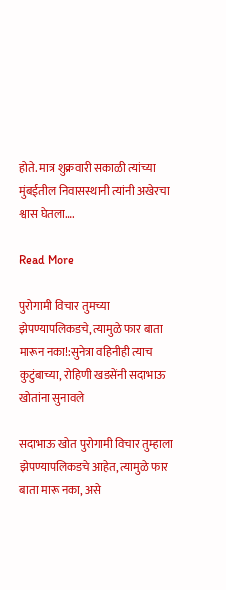होते. मात्र शुक्रवारी सकाळी त्यांच्या मुंबईतील निवासस्थानी त्यांनी अखेरचा श्वास घेतला….

Read More

पुरोगामी विचार तुमच्या झेपण्यापलिकडचे, त्यामुळे फार बाता मारून नका!:सुनेत्रा वहिनीही त्याच कुटुंबाच्या, रोहिणी खडसेंनी सदाभाऊ खोतांना सुनावले

सदाभाऊ खोत पुरोगामी विचार तुम्हाला झेपण्यापलिकडचे आहेत, त्यामुळे फार बाता मारू नका, असे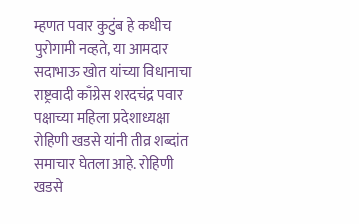म्हणत पवार कुटुंब हे कधीच पुरोगामी नव्हते, या आमदार सदाभाऊ खोत यांच्या विधानाचा राष्ट्रवादी काँग्रेस शरदचंद्र पवार पक्षाच्या महिला प्रदेशाध्यक्षा रोहिणी खडसे यांनी तीव्र शब्दांत समाचार घेतला आहे. रोहिणी खडसे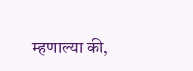म्हणाल्या की,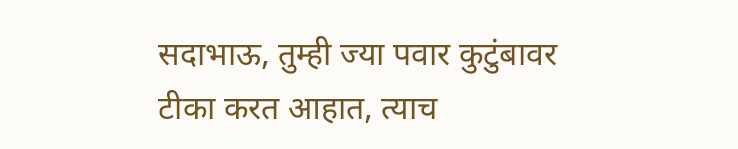सदाभाऊ, तुम्ही ज्या पवार कुटुंबावर टीका करत आहात, त्याच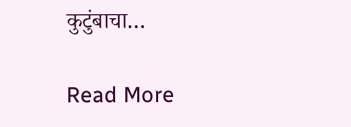कुटुंबाचा…

Read More